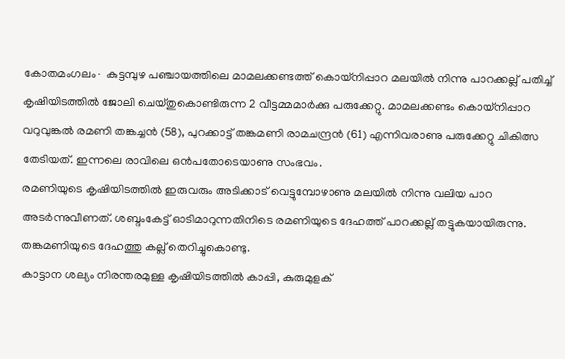കോതമംഗലം∙ കുട്ടമ്പുഴ പഞ്ചായത്തിലെ മാമലക്കണ്ടത്ത് കൊയ്നിപ്പാറ മലയിൽ നിന്നു പാറക്കല്ല് പതിച്ച് കൃഷിയിടത്തിൽ ജോലി ചെയ്തുകൊണ്ടിരുന്ന 2 വീട്ടമ്മമാർക്കു പരുക്കേറ്റു. മാമലക്കണ്ടം കൊയ്നിപ്പാറ വറുവുങ്കൽ രമണി തങ്കച്ചൻ (58), പുറക്കാട്ട് തങ്കമണി രാമചന്ദ്രൻ (61) എന്നിവരാണു പരുക്കേറ്റു ചികിത്സ തേടിയത്. ഇന്നലെ രാവിലെ ഒൻപതോടെയാണു സംഭവം.
രമണിയുടെ കൃഷിയിടത്തിൽ ഇരുവരും അടിക്കാട് വെട്ടുമ്പോഴാണു മലയിൽ നിന്നു വലിയ പാറ അടർന്നുവീണത്. ശബ്ദംകേട്ട് ഓടിമാറുന്നതിനിടെ രമണിയുടെ ദേഹത്ത് പാറക്കല്ല് തട്ടുകയായിരുന്നു.
തങ്കമണിയുടെ ദേഹത്തു കല്ല് തെറിച്ചുകൊണ്ടു.
കാട്ടാന ശല്യം നിരന്തരമുള്ള കൃഷിയിടത്തിൽ കാപ്പി, കുരുമുളക്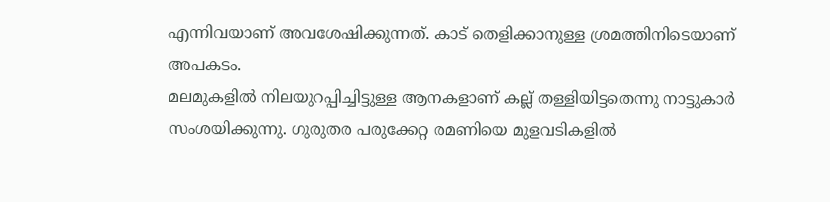എന്നിവയാണ് അവശേഷിക്കുന്നത്. കാട് തെളിക്കാനുള്ള ശ്രമത്തിനിടെയാണ് അപകടം.
മലമുകളിൽ നിലയുറപ്പിച്ചിട്ടുള്ള ആനകളാണ് കല്ല് തള്ളിയിട്ടതെന്നു നാട്ടുകാർ സംശയിക്കുന്നു. ഗുരുതര പരുക്കേറ്റ രമണിയെ മുളവടികളിൽ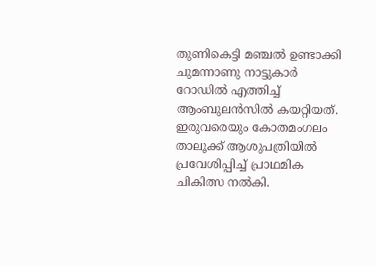തുണികെട്ടി മഞ്ചൽ ഉണ്ടാക്കി ചുമന്നാണു നാട്ടുകാർ റോഡിൽ എത്തിച്ച് ആംബുലൻസിൽ കയറ്റിയത്. ഇരുവരെയും കോതമംഗലം താലൂക്ക് ആശുപത്രിയിൽ പ്രവേശിപ്പിച്ച് പ്രാഥമിക ചികിത്സ നൽകി.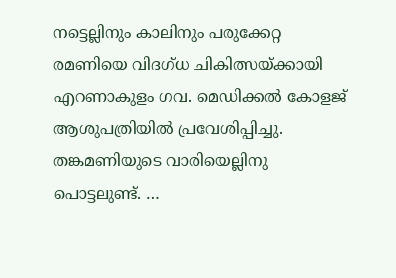നട്ടെല്ലിനും കാലിനും പരുക്കേറ്റ രമണിയെ വിദഗ്ധ ചികിത്സയ്ക്കായി എറണാകുളം ഗവ. മെഡിക്കൽ കോളജ് ആശുപത്രിയിൽ പ്രവേശിപ്പിച്ചു.
തങ്കമണിയുടെ വാരിയെല്ലിനു പൊട്ടലുണ്ട്. …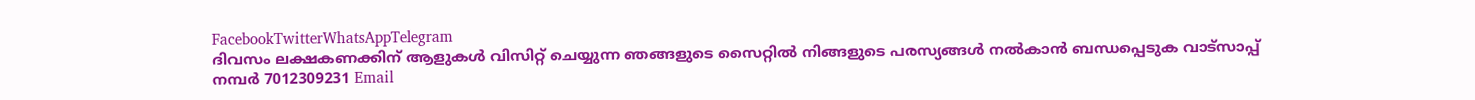FacebookTwitterWhatsAppTelegram
ദിവസം ലക്ഷകണക്കിന് ആളുകൾ വിസിറ്റ് ചെയ്യുന്ന ഞങ്ങളുടെ സൈറ്റിൽ നിങ്ങളുടെ പരസ്യങ്ങൾ നൽകാൻ ബന്ധപ്പെടുക വാട്സാപ്പ് നമ്പർ 7012309231 Email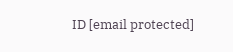ID [email protected]